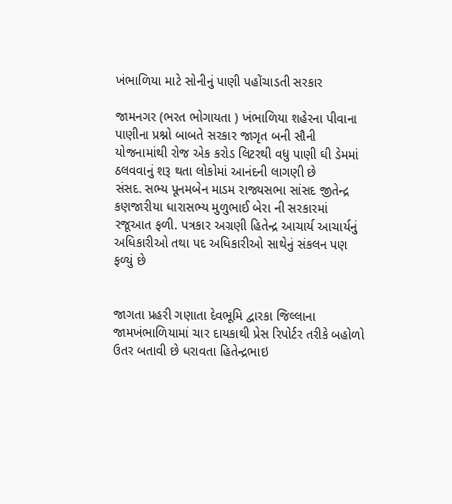ખંભાળિયા માટે સોનીનું પાણી પહોંચાડતી સરકાર

જામનગર (ભરત ભોગાયતા ) ખંભાળિયા શહેરના પીવાના પાણીના પ્રશ્નો બાબતે સરકાર જાગૃત બની સૌની યોજનામાંથી રોજ એક કરોડ લિટરથી વધુ પાણી ઘી ડેમમાં ઠલવવાનું શરૂ થતા લોકોમાં આનંદની લાગણી છે
સંસદ. સભ્ય પૂનમબેન માડમ રાજ્યસભા સાંસદ જીતેન્દ્ર કણજારીયા ધારાસભ્ય મુળુભાઈ બેરા ની સરકારમાં રજૂઆત ફળી. પત્રકાર અગ્રણી હિતેન્દ્ર આચાર્ય આચાર્યનું અધિકારીઓ તથા પદ અધિકારીઓ સાથેનું સંકલન પણ ફળ્યું છે


જાગતા પ્રહરી ગણાતા દેવભૂમિ દ્વારકા જિલ્લાના જામખંભાળિયામાં ચાર દાયકાથી પ્રેસ રિપોર્ટર તરીકે બહોળો ઉતર બતાવી છે ધરાવતા હિતેન્દ્રભાઇ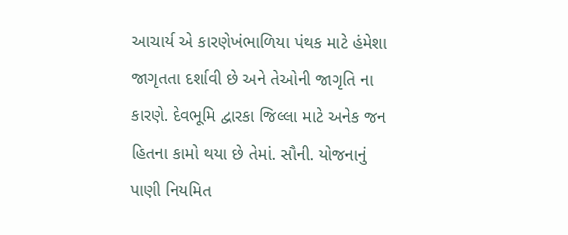આચાર્ય એ કારણેખંભાળિયા પંથક માટે હંમેશા જાગૃતતા દર્શાવી છે અને તેઓની જાગૃતિ ના કારણે. દેવભૂમિ દ્વારકા જિલ્લા માટે અનેક જન હિતના કામો થયા છે તેમાં. સૌની. યોજનાનું પાણી નિયમિત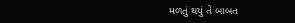મળતું થયું તે બાબત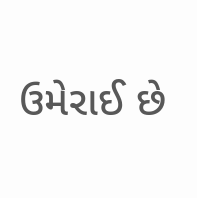ઉમેરાઈ છે